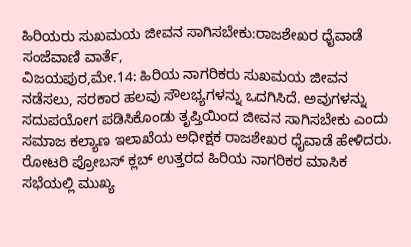ಹಿರಿಯರು ಸುಖಮಯ ಜೀವನ ಸಾಗಿಸಬೇಕು:ರಾಜಶೇಖರ ಧೈವಾಡೆ
ಸಂಜೆವಾಣಿ ವಾರ್ತೆ,
ವಿಜಯಪುರ,ಮೇ.14: ಹಿರಿಯ ನಾಗರಿಕರು ಸುಖಮಯ ಜೀವನ ನಡೆಸಲು, ಸರಕಾರ ಹಲವು ಸೌಲಭ್ಯಗಳನ್ನು ಒದಗಿಸಿದೆ. ಅವುಗಳನ್ನು ಸದುಪಯೋಗ ಪಡಿಸಿಕೊಂಡು ತೃಪ್ತಿಯಿಂದ ಜೀವನ ಸಾಗಿಸಬೇಕು ಎಂದು ಸಮಾಜ ಕಲ್ಯಾಣ ಇಲಾಖೆಯ ಅಧೀಕ್ಷಕ ರಾಜಶೇಖರ ಧೈವಾಡೆ ಹೇಳಿದರು.
ರೋಟರಿ ಪ್ರೋಬಸ್ ಕ್ಲಬ್ ಉತ್ತರದ ಹಿರಿಯ ನಾಗರಿಕರ ಮಾಸಿಕ ಸಭೆಯಲ್ಲಿ ಮುಖ್ಯ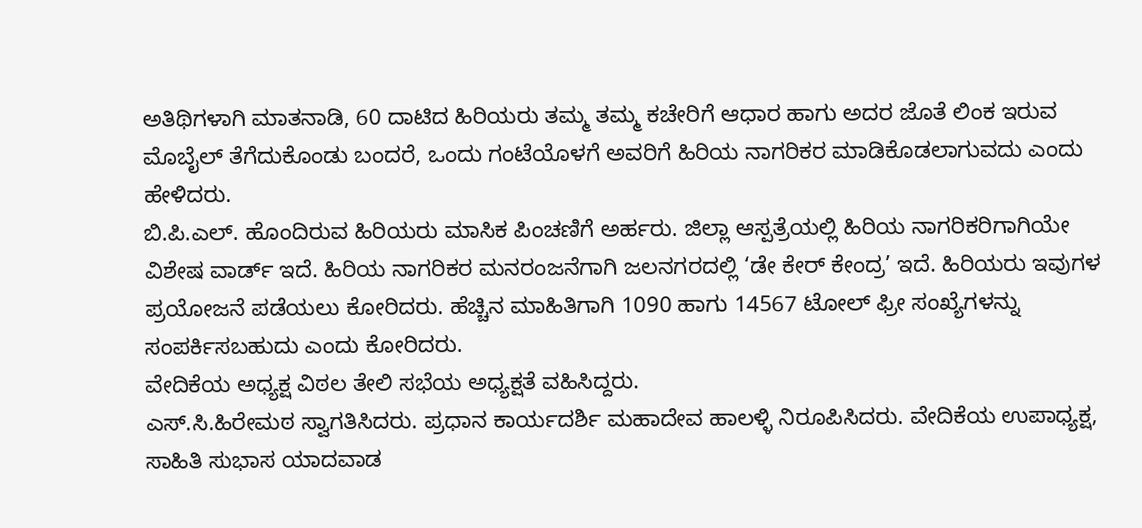ಅತಿಥಿಗಳಾಗಿ ಮಾತನಾಡಿ, 60 ದಾಟಿದ ಹಿರಿಯರು ತಮ್ಮ ತಮ್ಮ ಕಚೇರಿಗೆ ಆಧಾರ ಹಾಗು ಅದರ ಜೊತೆ ಲಿಂಕ ಇರುವ ಮೊಬೈಲ್ ತೆಗೆದುಕೊಂಡು ಬಂದರೆ, ಒಂದು ಗಂಟೆಯೊಳಗೆ ಅವರಿಗೆ ಹಿರಿಯ ನಾಗರಿಕರ ಮಾಡಿಕೊಡಲಾಗುವದು ಎಂದು ಹೇಳಿದರು.
ಬಿ.ಪಿ.ಎಲ್. ಹೊಂದಿರುವ ಹಿರಿಯರು ಮಾಸಿಕ ಪಿಂಚಣಿಗೆ ಅರ್ಹರು. ಜಿಲ್ಲಾ ಆಸ್ಪತ್ರೆಯಲ್ಲಿ ಹಿರಿಯ ನಾಗರಿಕರಿಗಾಗಿಯೇ ವಿಶೇಷ ವಾರ್ಡ್ ಇದೆ. ಹಿರಿಯ ನಾಗರಿಕರ ಮನರಂಜನೆಗಾಗಿ ಜಲನಗರದಲ್ಲಿ ‘ಡೇ ಕೇರ್ ಕೇಂದ್ರ’ ಇದೆ. ಹಿರಿಯರು ಇವುಗಳ ಪ್ರಯೋಜನೆ ಪಡೆಯಲು ಕೋರಿದರು. ಹೆಚ್ಚಿನ ಮಾಹಿತಿಗಾಗಿ 1090 ಹಾಗು 14567 ಟೋಲ್ ಫ್ರೀ ಸಂಖ್ಯೆಗಳನ್ನು ಸಂಪರ್ಕಿಸಬಹುದು ಎಂದು ಕೋರಿದರು.
ವೇದಿಕೆಯ ಅಧ್ಯಕ್ಷ ವಿಠಲ ತೇಲಿ ಸಭೆಯ ಅಧ್ಯಕ್ಷತೆ ವಹಿಸಿದ್ದರು.
ಎಸ್.ಸಿ.ಹಿರೇಮಠ ಸ್ವಾಗತಿಸಿದರು. ಪ್ರಧಾನ ಕಾರ್ಯದರ್ಶಿ ಮಹಾದೇವ ಹಾಲಳ್ಳಿ ನಿರೂಪಿಸಿದರು. ವೇದಿಕೆಯ ಉಪಾಧ್ಯಕ್ಷ, ಸಾಹಿತಿ ಸುಭಾಸ ಯಾದವಾಡ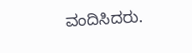ವಂದಿಸಿದರು.